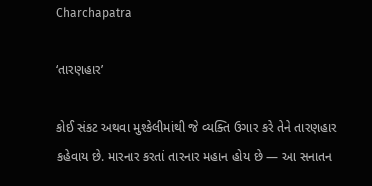Charchapatra

‘તારણહાર’

કોઈ સંકટ અથવા મુશ્કેલીમાંથી જે વ્યક્તિ ઉગાર કરે તેને તારણહાર કહેવાય છે. મારનાર કરતાં તારનાર મહાન હોય છે — આ સનાતન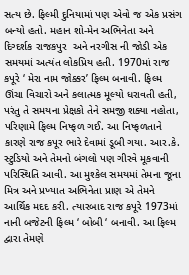સત્ય છે. ફિલ્મી દુનિયામાં પણ એવો જ એક પ્રસંગ બન્યો હતો. મહાન શો-મેન અભિનેતા અને દિગ્દર્શક રાજકપુર  અને નરગીસ ની જોડી એક સમયમાં અત્યંત લોકપ્રિય હતી. 1970માં રાજ કપૂરે ‘ મેરા નામ જોક્કર’ ફિલ્મ બનાવી. ફિલ્મ ઊંચા વિચારો અને કલાત્મક મૂલ્યો ધરાવતી હતી, પરંતુ તે સમયના પ્રેક્ષકો તેને સમજી શક્યા નહોતા, પરિણામે ફિલ્મ નિષ્ફળ ગઈ. આ નિષ્ફળતાને કારણે રાજ કપૂર ભારે દેવામાં ડૂબી ગયા. આર.કે. સ્ટુડિયો અને તેમનો બંગલો પણ ગીરવે મૂકવાની પરિસ્થિતિ આવી. આ મુશ્કેલ સમયમાં તેમના જૂના મિત્ર અને પ્રખ્યાત અભિનેતા પ્રાણ એ તેમને આર્થિક મદદ કરી. ત્યારબાદ રાજ કપૂરે 1973માં નાની બજેટની ફિલ્મ ‘ બોબી ‘ બનાવી. આ ફિલ્મ દ્વારા તેમણે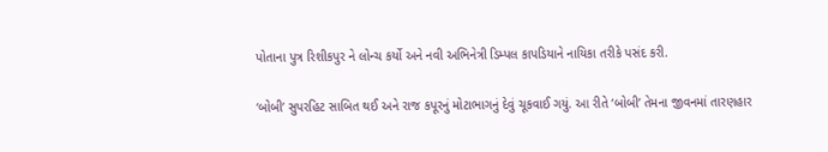પોતાના પુત્ર રિશીકપુર ને લોન્ચ કર્યો અને નવી અભિનેત્રી ડિમ્પલ કાપડિયાને નાયિકા તરીકે પસંદ કરી.

‘બોબી’ સુપરહિટ સાબિત થઈ અને રાજ કપૂરનું મોટાભાગનું દેવું ચૂકવાઈ ગયું. આ રીતે ‘બોબી’ તેમના જીવનમાં તારણહાર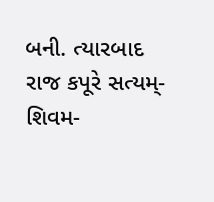બની. ત્યારબાદ રાજ કપૂરે સત્યમ્-શિવમ-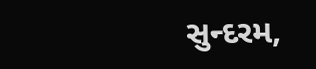સુન્દરમ,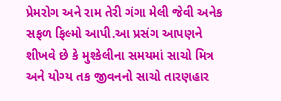પ્રેમરોગ અને રામ તેરી ગંગા મેલી જેવી અનેક સફળ ફિલ્મો આપી.આ પ્રસંગ આપણને શીખવે છે કે મુશ્કેલીના સમયમાં સાચો મિત્ર અને યોગ્ય તક જીવનનો સાચો તારણહાર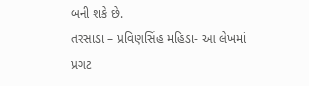બની શકે છે.
તરસાડા – પ્રવિણસિંહ મહિડા- આ લેખમાં પ્રગટ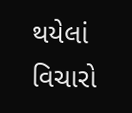થયેલાં વિચારો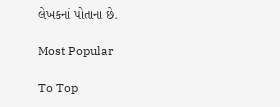લેખકનાં પોતાના છે.

Most Popular

To Top